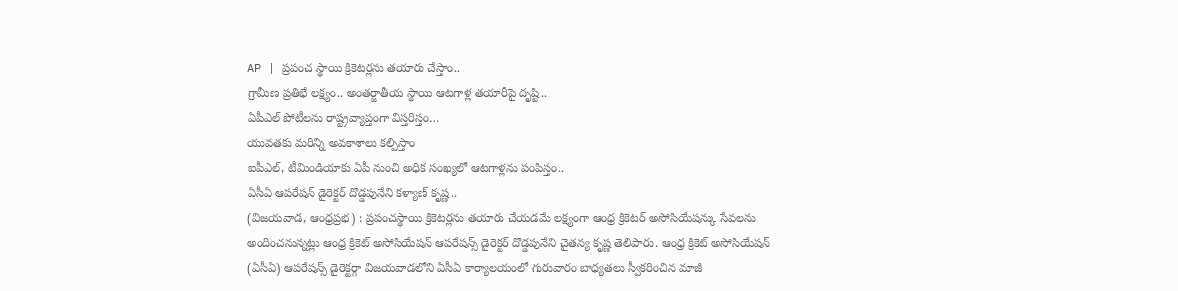AP | ప్రపంచ స్థాయి క్రికెటర్లను తయారు చేస్తాం..
గ్రామీణ ప్రతిభే లక్ష్యం.. అంతర్జాతీయ స్థాయి ఆటగాళ్ల తయారీపై దృష్టి..
ఏపీఎల్ పోటీలను రాష్ట్రవ్యాప్తంగా విస్తరిస్తం…
యువతకు మరిన్ని అవకాశాలు కల్పిస్తాం
ఐపీఎల్, టీమిండియాకు ఏపీ నుంచి అధిక సంఖ్యలో ఆటగాళ్లను పంపిస్తం..
ఏసీఏ ఆపరేషన్ డైరెక్టర్ దొడ్డపునేని కళ్యాణ్ కృష్ణ..
(విజయవాడ, ఆంధ్రప్రభ) : ప్రపంచస్థాయి క్రికెటర్లను తయారు చేయడమే లక్ష్యంగా ఆంధ్ర క్రికెటర్ అసోసియేషన్కు సేవలను అందించనున్నట్లు ఆంధ్ర క్రికెట్ అసోసియేషన్ ఆపరేషన్స్ డైరెక్టర్ దొడ్డపునేని చైతన్య కృష్ణ తెలిపారు. ఆంధ్ర క్రికెట్ అసోసియేషన్ (ఏసీఏ) ఆపరేషన్స్ డైరెక్టర్గా విజయవాడలోని ఏసీఏ కార్యాలయంలో గురువారం బాధ్యతలు స్వీకరించిన మాజీ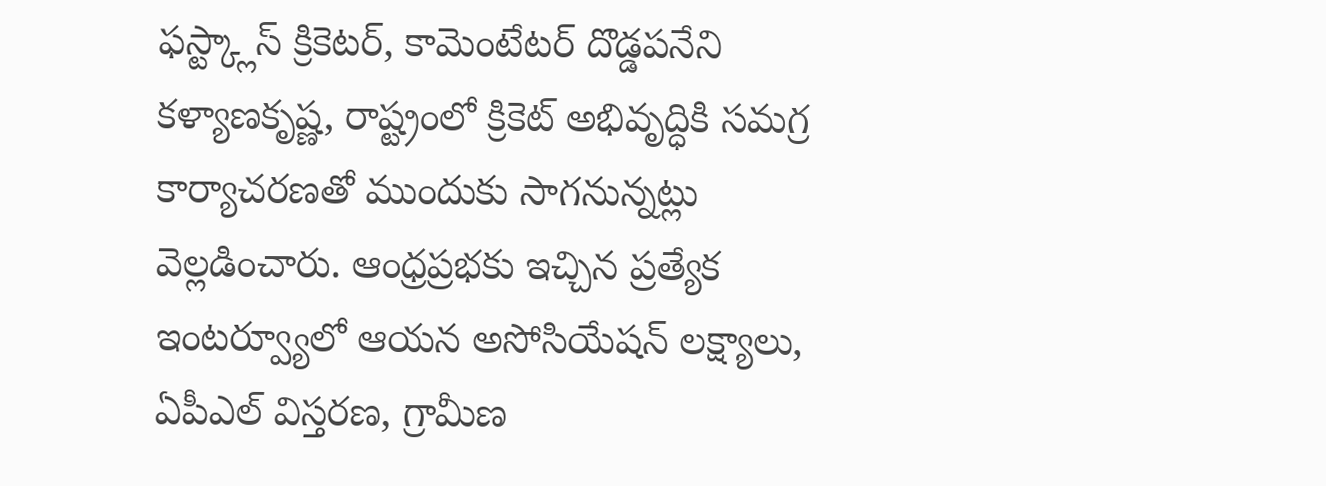ఫస్ట్క్లాస్ క్రికెటర్, కామెంటేటర్ దొడ్డపనేని కళ్యాణకృష్ణ, రాష్ట్రంలో క్రికెట్ అభివృద్ధికి సమగ్ర కార్యాచరణతో ముందుకు సాగనున్నట్లు వెల్లడించారు. ఆంధ్రప్రభకు ఇచ్చిన ప్రత్యేక ఇంటర్వ్యూలో ఆయన అసోసియేషన్ లక్ష్యాలు, ఏపీఎల్ విస్తరణ, గ్రామీణ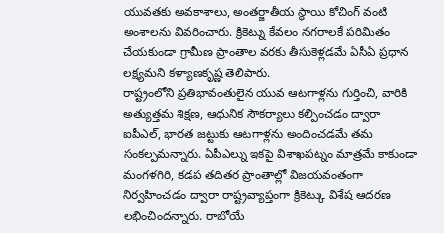యువతకు అవకాశాలు, అంతర్జాతీయ స్థాయి కోచింగ్ వంటి అంశాలను వివరించారు. క్రికెట్ను కేవలం నగరాలకే పరిమితం చేయకుండా గ్రామీణ ప్రాంతాల వరకు తీసుకెళ్లడమే ఏసీఏ ప్రధాన లక్ష్యమని కళ్యాణకృష్ణ తెలిపారు.
రాష్ట్రంలోని ప్రతిభావంతులైన యువ ఆటగాళ్లను గుర్తించి, వారికి అత్యుత్తమ శిక్షణ, ఆధునిక సౌకర్యాలు కల్పించడం ద్వారా ఐపీఎల్, భారత జట్టుకు ఆటగాళ్లను అందించడమే తమ సంకల్పమన్నారు. ఏపీఎల్ను ఇకపై విశాఖపట్నం మాత్రమే కాకుండా మంగళగిరి, కడప తదితర ప్రాంతాల్లో విజయవంతంగా నిర్వహించడం ద్వారా రాష్ట్రవ్యాప్తంగా క్రికెట్కు విశేష ఆదరణ లభించిందన్నారు. రాబోయే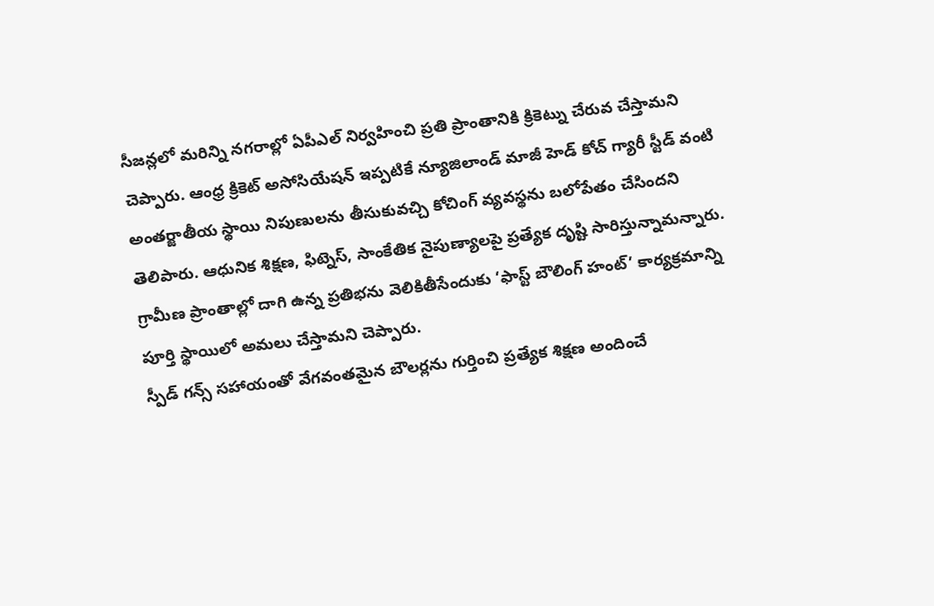సీజన్లలో మరిన్ని నగరాల్లో ఏపీఎల్ నిర్వహించి ప్రతి ప్రాంతానికి క్రికెట్ను చేరువ చేస్తామని చెప్పారు. ఆంధ్ర క్రికెట్ అసోసియేషన్ ఇప్పటికే న్యూజిలాండ్ మాజీ హెడ్ కోచ్ గ్యారీ స్టీడ్ వంటి అంతర్జాతీయ స్థాయి నిపుణులను తీసుకువచ్చి కోచింగ్ వ్యవస్థను బలోపేతం చేసిందని తెలిపారు. ఆధునిక శిక్షణ, ఫిట్నెస్, సాంకేతిక నైపుణ్యాలపై ప్రత్యేక దృష్టి సారిస్తున్నామన్నారు. గ్రామీణ ప్రాంతాల్లో దాగి ఉన్న ప్రతిభను వెలికితీసేందుకు ‘ఫాస్ట్ బౌలింగ్ హంట్’ కార్యక్రమాన్ని పూర్తి స్థాయిలో అమలు చేస్తామని చెప్పారు.
స్పీడ్ గన్స్ సహాయంతో వేగవంతమైన బౌలర్లను గుర్తించి ప్రత్యేక శిక్షణ అందించే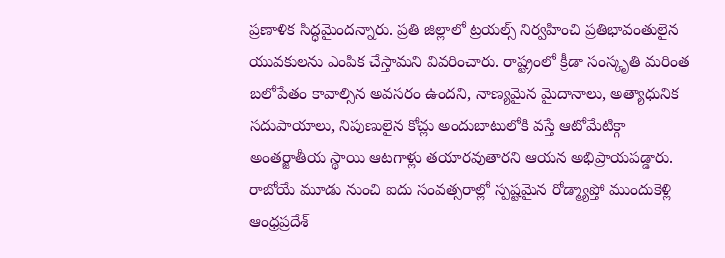ప్రణాళిక సిద్ధమైందన్నారు. ప్రతి జిల్లాలో ట్రయల్స్ నిర్వహించి ప్రతిభావంతులైన యువకులను ఎంపిక చేస్తామని వివరించారు. రాష్ట్రంలో క్రీడా సంస్కృతి మరింత బలోపేతం కావాల్సిన అవసరం ఉందని, నాణ్యమైన మైదానాలు, అత్యాధునిక సదుపాయాలు, నిపుణులైన కోచ్లు అందుబాటులోకి వస్తే ఆటోమేటిక్గా అంతర్జాతీయ స్థాయి ఆటగాళ్లు తయారవుతారని ఆయన అభిప్రాయపడ్డారు. రాబోయే మూడు నుంచి ఐదు సంవత్సరాల్లో స్పష్టమైన రోడ్మ్యాప్తో ముందుకెళ్లి ఆంధ్రప్రదేశ్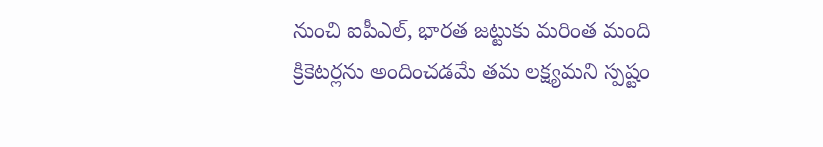నుంచి ఐపీఎల్, భారత జట్టుకు మరింత మంది క్రికెటర్లను అందించడమే తమ లక్ష్యమని స్పష్టం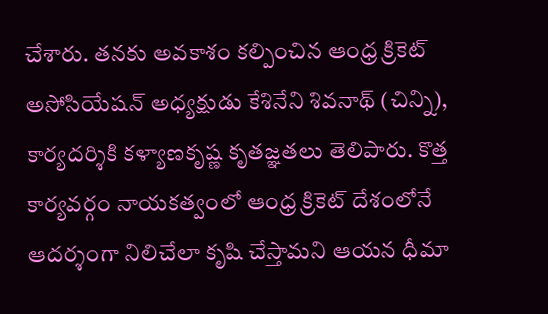చేశారు. తనకు అవకాశం కల్పించిన ఆంధ్ర క్రికెట్ అసోసియేషన్ అధ్యక్షుడు కేశినేని శివనాథ్ (చిన్ని), కార్యదర్శికి కళ్యాణకృష్ణ కృతజ్ఞతలు తెలిపారు. కొత్త కార్యవర్గం నాయకత్వంలో ఆంధ్ర క్రికెట్ దేశంలోనే ఆదర్శంగా నిలిచేలా కృషి చేస్తామని ఆయన ధీమా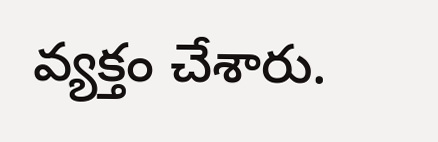వ్యక్తం చేశారు.